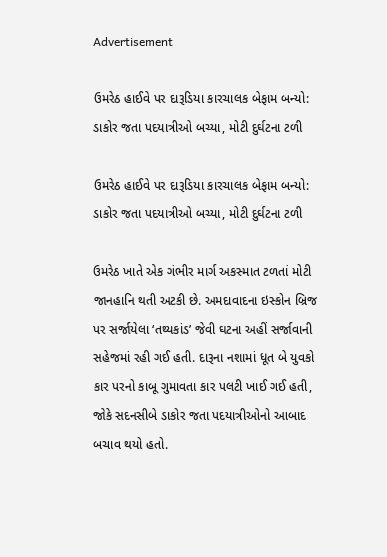Advertisement

ઉમરેઠ હાઈવે પર દારૂડિયા કારચાલક બેફામ બન્યો: ડાકોર જતા પદયાત્રીઓ બચ્યા, મોટી દુર્ઘટના ટળી

ઉમરેઠ હાઈવે પર દારૂડિયા કારચાલક બેફામ બન્યો: ડાકોર જતા પદયાત્રીઓ બચ્યા, મોટી દુર્ઘટના ટળી

ઉમરેઠ ખાતે એક ગંભીર માર્ગ અકસ્માત ટળતાં મોટી જાનહાનિ થતી અટકી છે. અમદાવાદના ઇસ્કોન બ્રિજ પર સર્જાયેલા ‘તથ્યકાંડ’ જેવી ઘટના અહીં સર્જાવાની સહેજમાં રહી ગઈ હતી. દારૂના નશામાં ધૂત બે યુવકો કાર પરનો કાબૂ ગુમાવતા કાર પલટી ખાઈ ગઈ હતી, જોકે સદનસીબે ડાકોર જતા પદયાત્રીઓનો આબાદ બચાવ થયો હતો.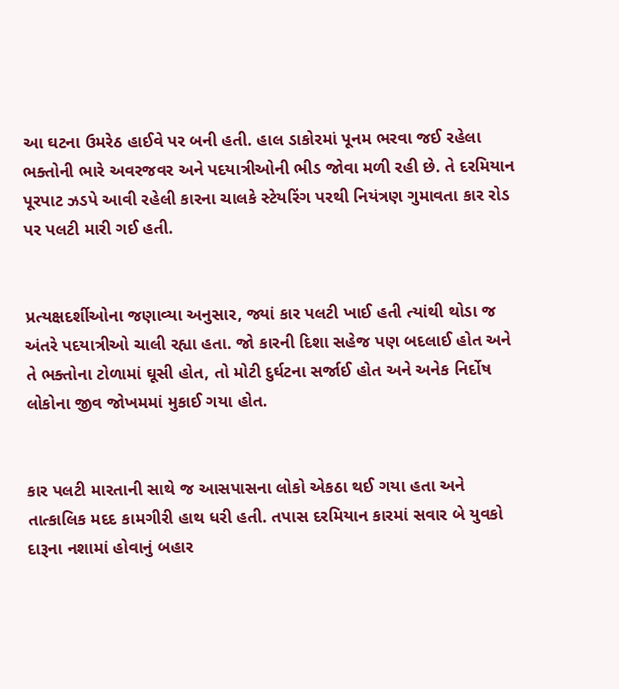આ ઘટના ઉમરેઠ હાઈવે પર બની હતી. હાલ ડાકોરમાં પૂનમ ભરવા જઈ રહેલા ભક્તોની ભારે અવરજવર અને પદયાત્રીઓની ભીડ જોવા મળી રહી છે. તે દરમિયાન પૂરપાટ ઝડપે આવી રહેલી કારના ચાલકે સ્ટેયરિંગ પરથી નિયંત્રણ ગુમાવતા કાર રોડ પર પલટી મારી ગઈ હતી.


પ્રત્યક્ષદર્શીઓના જણાવ્યા અનુસાર, જ્યાં કાર પલટી ખાઈ હતી ત્યાંથી થોડા જ અંતરે પદયાત્રીઓ ચાલી રહ્યા હતા. જો કારની દિશા સહેજ પણ બદલાઈ હોત અને તે ભક્તોના ટોળામાં ઘૂસી હોત, તો મોટી દુર્ઘટના સર્જાઈ હોત અને અનેક નિર્દોષ લોકોના જીવ જોખમમાં મુકાઈ ગયા હોત.


કાર પલટી મારતાની સાથે જ આસપાસના લોકો એકઠા થઈ ગયા હતા અને તાત્કાલિક મદદ કામગીરી હાથ ધરી હતી. તપાસ દરમિયાન કારમાં સવાર બે યુવકો દારૂના નશામાં હોવાનું બહાર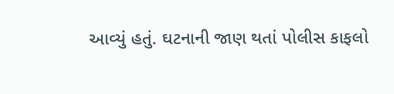આવ્યું હતું. ઘટનાની જાણ થતાં પોલીસ કાફલો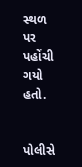સ્થળ પર પહોંચી ગયો હતો.


પોલીસે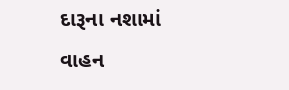દારૂના નશામાં વાહન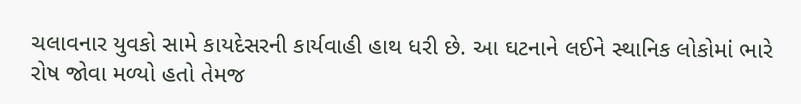ચલાવનાર યુવકો સામે કાયદેસરની કાર્યવાહી હાથ ધરી છે. આ ઘટનાને લઈને સ્થાનિક લોકોમાં ભારે રોષ જોવા મળ્યો હતો તેમજ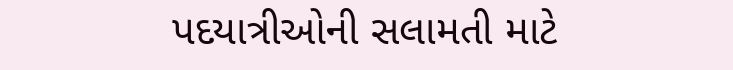પદયાત્રીઓની સલામતી માટે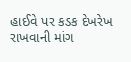હાઈવે પર કડક દેખરેખ રાખવાની માંગ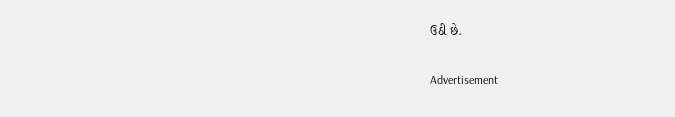ઉઠી છે.

Advertisement